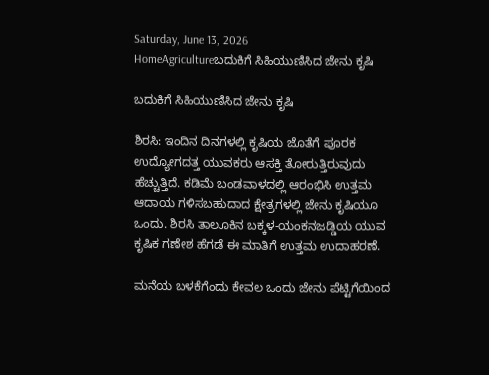Saturday, June 13, 2026
HomeAgricultureಬದುಕಿಗೆ ಸಿಹಿಯುಣಿಸಿದ ಜೇನು ಕೃಷಿ

ಬದುಕಿಗೆ ಸಿಹಿಯುಣಿಸಿದ ಜೇನು ಕೃಷಿ

ಶಿರಸಿ: ಇಂದಿನ ದಿನಗಳಲ್ಲಿ ಕೃಷಿಯ ಜೊತೆಗೆ ಪೂರಕ ಉದ್ಯೋಗದತ್ತ ಯುವಕರು ಆಸಕ್ತಿ ತೋರುತ್ತಿರುವುದು ಹೆಚ್ಚುತ್ತಿದೆ. ಕಡಿಮೆ ಬಂಡವಾಳದಲ್ಲಿ ಆರಂಭಿಸಿ ಉತ್ತಮ ಆದಾಯ ಗಳಿಸಬಹುದಾದ ಕ್ಷೇತ್ರಗಳಲ್ಲಿ ಜೇನು ಕೃಷಿಯೂ ಒಂದು. ಶಿರಸಿ ತಾಲೂಕಿನ ಬಕ್ಕಳ-ಯಂಕನಜಡ್ಡಿಯ ಯುವ ಕೃಷಿಕ ಗಣೇಶ ಹೆಗಡೆ ಈ ಮಾತಿಗೆ ಉತ್ತಮ ಉದಾಹರಣೆ.

ಮನೆಯ ಬಳಕೆಗೆಂದು ಕೇವಲ ಒಂದು ಜೇನು ಪೆಟ್ಟಿಗೆಯಿಂದ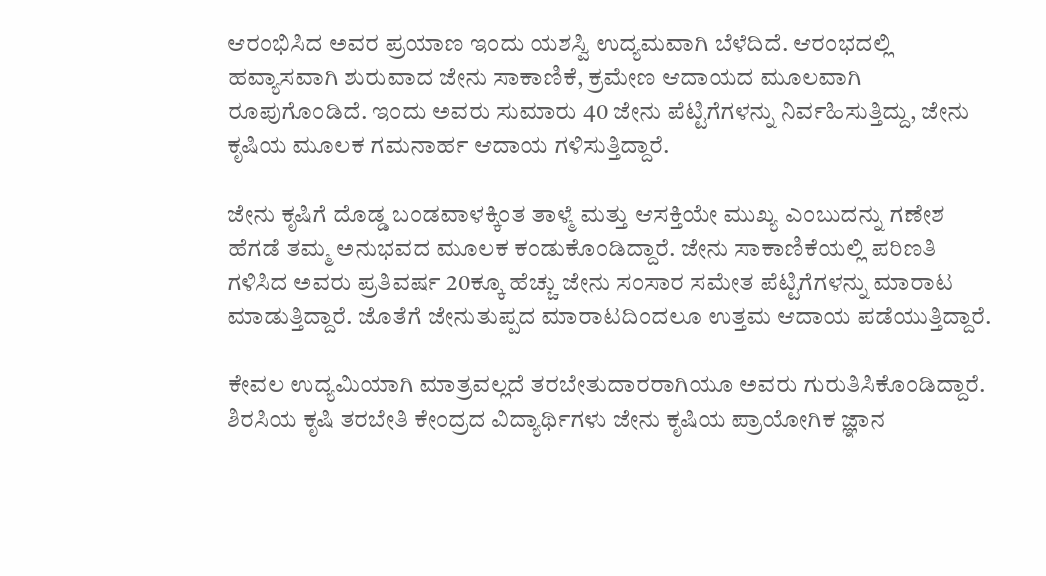ಆರಂಭಿಸಿದ ಅವರ ಪ್ರಯಾಣ ಇಂದು ಯಶಸ್ವಿ ಉದ್ಯಮವಾಗಿ ಬೆಳೆದಿದೆ. ಆರಂಭದಲ್ಲಿ ಹವ್ಯಾಸವಾಗಿ ಶುರುವಾದ ಜೇನು ಸಾಕಾಣಿಕೆ, ಕ್ರಮೇಣ ಆದಾಯದ ಮೂಲವಾಗಿ ರೂಪುಗೊಂಡಿದೆ. ಇಂದು ಅವರು ಸುಮಾರು 40 ಜೇನು ಪೆಟ್ಟಿಗೆಗಳನ್ನು ನಿರ್ವಹಿಸುತ್ತಿದ್ದು, ಜೇನು ಕೃಷಿಯ ಮೂಲಕ ಗಮನಾರ್ಹ ಆದಾಯ ಗಳಿಸುತ್ತಿದ್ದಾರೆ.

ಜೇನು ಕೃಷಿಗೆ ದೊಡ್ಡ ಬಂಡವಾಳಕ್ಕಿಂತ ತಾಳ್ಮೆ ಮತ್ತು ಆಸಕ್ತಿಯೇ ಮುಖ್ಯ ಎಂಬುದನ್ನು ಗಣೇಶ ಹೆಗಡೆ ತಮ್ಮ ಅನುಭವದ ಮೂಲಕ ಕಂಡುಕೊಂಡಿದ್ದಾರೆ. ಜೇನು ಸಾಕಾಣಿಕೆಯಲ್ಲಿ ಪರಿಣತಿ ಗಳಿಸಿದ ಅವರು ಪ್ರತಿವರ್ಷ 20ಕ್ಕೂ ಹೆಚ್ಚು ಜೇನು ಸಂಸಾರ ಸಮೇತ ಪೆಟ್ಟಿಗೆಗಳನ್ನು ಮಾರಾಟ ಮಾಡುತ್ತಿದ್ದಾರೆ. ಜೊತೆಗೆ ಜೇನುತುಪ್ಪದ ಮಾರಾಟದಿಂದಲೂ ಉತ್ತಮ ಆದಾಯ ಪಡೆಯುತ್ತಿದ್ದಾರೆ.

ಕೇವಲ ಉದ್ಯಮಿಯಾಗಿ ಮಾತ್ರವಲ್ಲದೆ ತರಬೇತುದಾರರಾಗಿಯೂ ಅವರು ಗುರುತಿಸಿಕೊಂಡಿದ್ದಾರೆ. ಶಿರಸಿಯ ಕೃಷಿ ತರಬೇತಿ ಕೇಂದ್ರದ ವಿದ್ಯಾರ್ಥಿಗಳು ಜೇನು ಕೃಷಿಯ ಪ್ರಾಯೋಗಿಕ ಜ್ಞಾನ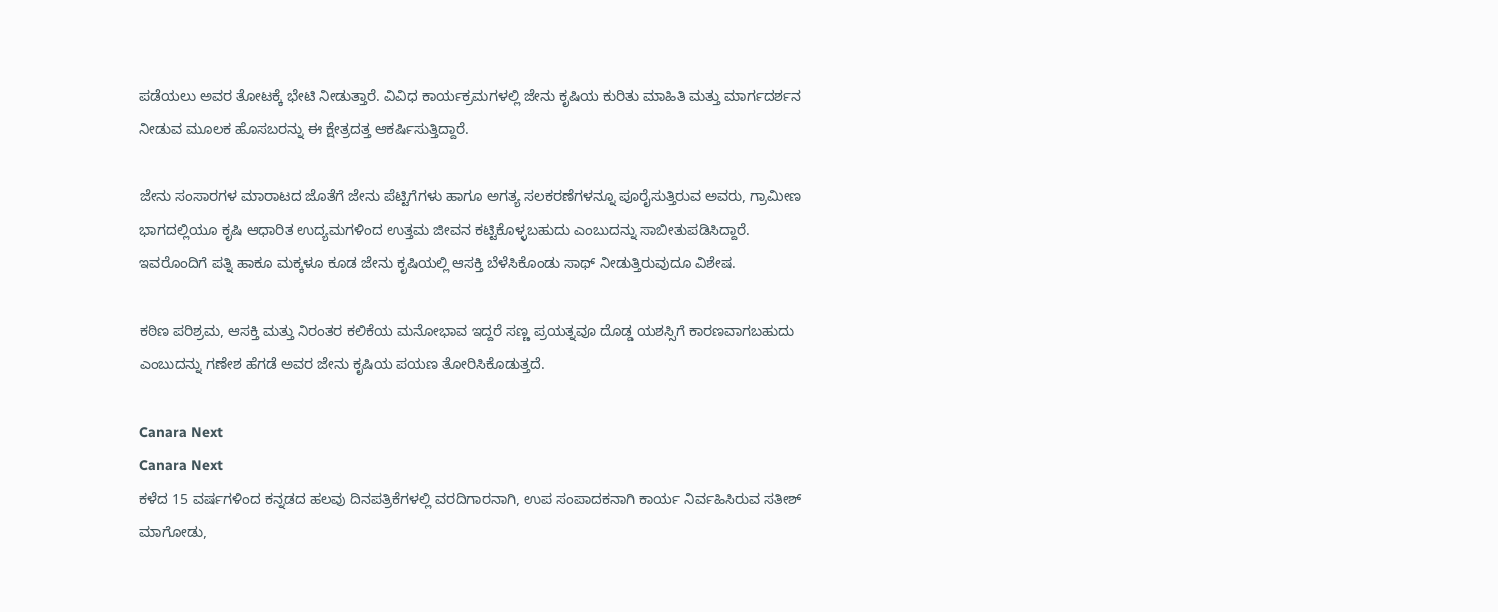ಪಡೆಯಲು ಅವರ ತೋಟಕ್ಕೆ ಭೇಟಿ ನೀಡುತ್ತಾರೆ. ವಿವಿಧ ಕಾರ್ಯಕ್ರಮಗಳಲ್ಲಿ ಜೇನು ಕೃಷಿಯ ಕುರಿತು ಮಾಹಿತಿ ಮತ್ತು ಮಾರ್ಗದರ್ಶನ ನೀಡುವ ಮೂಲಕ ಹೊಸಬರನ್ನು ಈ ಕ್ಷೇತ್ರದತ್ತ ಆಕರ್ಷಿಸುತ್ತಿದ್ದಾರೆ.

ಜೇನು ಸಂಸಾರಗಳ ಮಾರಾಟದ ಜೊತೆಗೆ ಜೇನು ಪೆಟ್ಟಿಗೆಗಳು ಹಾಗೂ ಅಗತ್ಯ ಸಲಕರಣೆಗಳನ್ನೂ ಪೂರೈಸುತ್ತಿರುವ ಅವರು, ಗ್ರಾಮೀಣ ಭಾಗದಲ್ಲಿಯೂ ಕೃಷಿ ಆಧಾರಿತ ಉದ್ಯಮಗಳಿಂದ ಉತ್ತಮ ಜೀವನ ಕಟ್ಟಿಕೊಳ್ಳಬಹುದು ಎಂಬುದನ್ನು ಸಾಬೀತುಪಡಿಸಿದ್ದಾರೆ. ಇವರೊಂದಿಗೆ ಪತ್ನಿ ಹಾಕೂ ಮಕ್ಕಳೂ ಕೂಡ ಜೇನು ಕೃಷಿಯಲ್ಲಿ ಆಸಕ್ತಿ ಬೆಳೆಸಿಕೊಂಡು ಸಾಥ್‌ ನೀಡುತ್ತಿರುವುದೂ ವಿಶೇಷ.

ಕಠಿಣ ಪರಿಶ್ರಮ, ಆಸಕ್ತಿ ಮತ್ತು ನಿರಂತರ ಕಲಿಕೆಯ ಮನೋಭಾವ ಇದ್ದರೆ ಸಣ್ಣ ಪ್ರಯತ್ನವೂ ದೊಡ್ಡ ಯಶಸ್ಸಿಗೆ ಕಾರಣವಾಗಬಹುದು ಎಂಬುದನ್ನು ಗಣೇಶ ಹೆಗಡೆ ಅವರ ಜೇನು ಕೃಷಿಯ ಪಯಣ ತೋರಿಸಿಕೊಡುತ್ತದೆ.

Canara Next
Canara Next
ಕಳೆದ 15 ವರ್ಷಗಳಿಂದ ಕನ್ನಡದ ಹಲವು ದಿನಪತ್ರಿಕೆಗಳಲ್ಲಿ ವರದಿಗಾರನಾಗಿ, ಉಪ ಸಂಪಾದಕನಾಗಿ ಕಾರ್ಯ ನಿರ್ವಹಿಸಿರುವ ಸತೀಶ್‌ ಮಾಗೋಡು,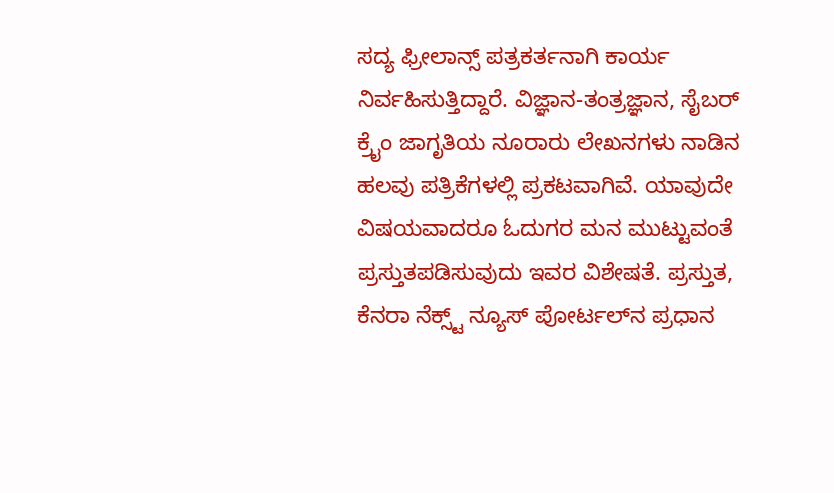ಸದ್ಯ ಫ್ರೀಲಾನ್ಸ್‌ ಪತ್ರಕರ್ತನಾಗಿ ಕಾರ್ಯ ನಿರ್ವಹಿಸುತ್ತಿದ್ದಾರೆ. ವಿಜ್ಞಾನ-ತಂತ್ರಜ್ಞಾನ, ಸೈಬರ್‌ ಕ್ರೈಂ ಜಾಗೃತಿಯ ನೂರಾರು ಲೇಖನಗಳು ನಾಡಿನ ಹಲವು ಪತ್ರಿಕೆಗಳಲ್ಲಿ ಪ್ರಕಟವಾಗಿವೆ. ಯಾವುದೇ ವಿಷಯವಾದರೂ ಓದುಗರ ಮನ ಮುಟ್ಟುವಂತೆ ಪ್ರಸ್ತುತಪಡಿಸುವುದು ಇವರ ವಿಶೇಷತೆ. ಪ್ರಸ್ತುತ, ಕೆನರಾ ನೆಕ್ಸ್ಟ್‌ ನ್ಯೂಸ್‌ ಪೋರ್ಟಲ್‌ನ ಪ್ರಧಾನ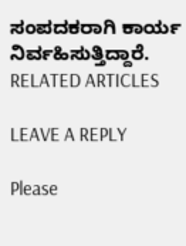ಸಂಪದಕರಾಗಿ ಕಾರ್ಯ ನಿರ್ವಹಿಸುತ್ತಿದ್ದಾರೆ.
RELATED ARTICLES

LEAVE A REPLY

Please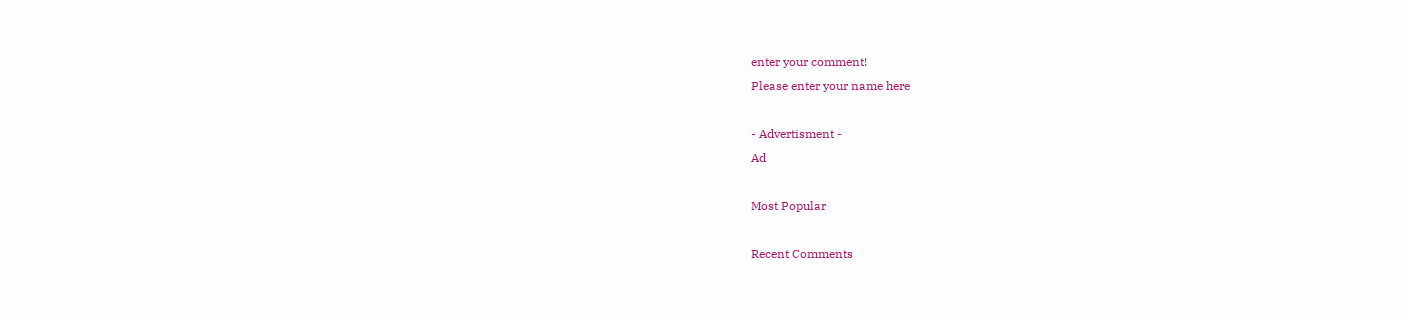enter your comment!
Please enter your name here

- Advertisment -
Ad

Most Popular

Recent Comments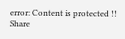error: Content is protected !!
Share